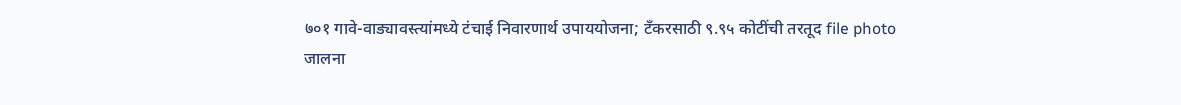७०१ गावे-वाड्यावस्त्यांमध्ये टंचाई निवारणार्थ उपाययोजना; टँकरसाठी ९.९५ कोटींची तरतूद file photo
जालना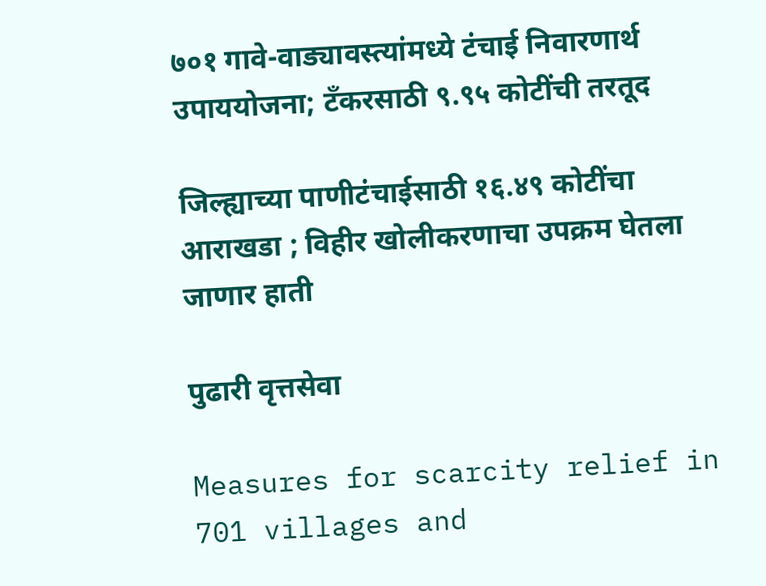७०१ गावे-वाड्यावस्त्यांमध्ये टंचाई निवारणार्थ उपाययोजना; टँकरसाठी ९.९५ कोटींची तरतूद

जिल्ह्याच्या पाणीटंचाईसाठी १६.४९ कोटींचा आराखडा ; विहीर खोलीकरणाचा उपक्रम घेतला जाणार हाती

पुढारी वृत्तसेवा

Measures for scarcity relief in 701 villages and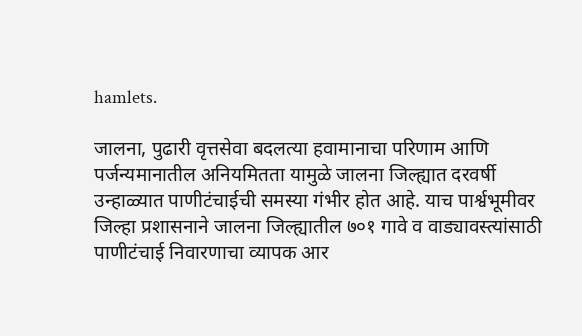hamlets.

जालना, पुढारी वृत्तसेवा बदलत्या हवामानाचा परिणाम आणि पर्जन्यमानातील अनियमितता यामुळे जालना जिल्ह्यात दरवर्षी उन्हाळ्यात पाणीटंचाईची समस्या गंभीर होत आहे. याच पार्श्वभूमीवर जिल्हा प्रशासनाने जालना जिल्ह्यातील ७०१ गावे व वाड्यावस्त्यांसाठी पाणीटंचाई निवारणाचा व्यापक आर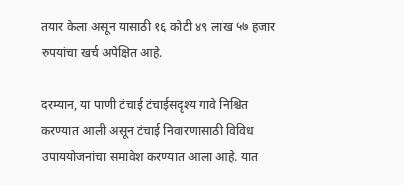तयार केला असून यासाठी १६ कोटी ४९ लाख ५७ हजार रुपयांचा खर्च अपेक्षित आहे.

दरम्यान, या पाणी टंचाई टंचाईसदृश्य गावे निश्चित करण्यात आली असून टंचाई निवारणासाठी विविध उपाययोजनांचा समावेश करण्यात आला आहे. यात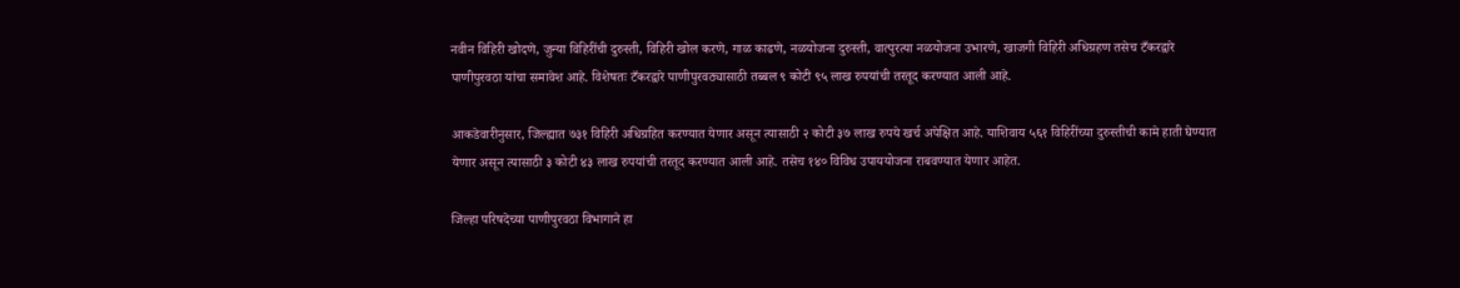नवीन विहिरी खोदणे, जुन्या विहिरींची दुरुस्ती, विहिरी खोल करणे, गाळ काढणे, नळयोजना दुरुस्ती, वात्पुरत्या नळयोजना उभारणे, खाजगी विहिरी अधिग्रहण तसेच टँकरद्वारे पाणीपुरवठा यांचा समावेश आहे. विशेषतः टँकरद्वारे पाणीपुरवठ्यासाठी तब्बल ९ कोटी ९५ लाख रुपयांची तरतूद करण्यात आली आहे.

आकडेवारीनुसार, जिल्ह्यात ७३१ विहिरी अधिग्रहित करण्यात येणार असून त्यासाठी २ कोटी ३७ लाख रुपये खर्च अपेक्षित आहे. याशिवाय ५६१ विहिरींच्या दुरुस्तीची कामे हाती घेण्यात येणार असून त्यासाठी ३ कोटी ४३ लाख रुपयांची तरतूद करण्यात आली आहे. तसेच १४० विविध उपाययोजना राबवण्यात येणार आहेत.

जिल्हा परिषदेच्या पाणीपुरवठा विभागाने हा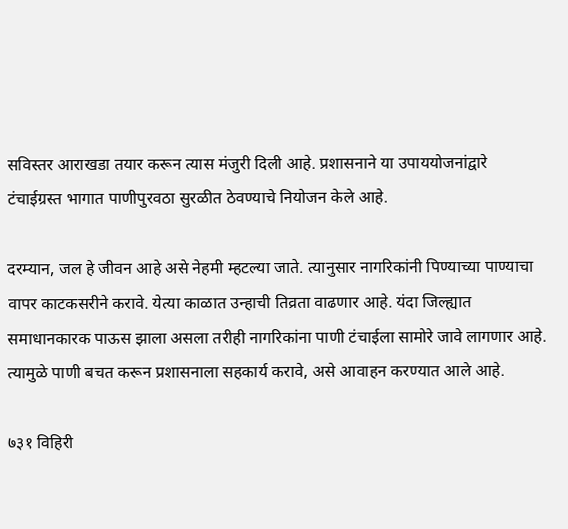सविस्तर आराखडा तयार करून त्यास मंजुरी दिली आहे. प्रशासनाने या उपाययोजनांद्वारे टंचाईग्रस्त भागात पाणीपुरवठा सुरळीत ठेवण्याचे नियोजन केले आहे.

दरम्यान, जल हे जीवन आहे असे नेहमी म्हटल्या जाते. त्यानुसार नागरिकांनी पिण्याच्या पाण्याचा वापर काटकसरीने करावे. येत्या काळात उन्हाची तिव्रता वाढणार आहे. यंदा जिल्ह्यात समाधानकारक पाऊस झाला असला तरीही नागरिकांना पाणी टंचाईला सामोरे जावे लागणार आहे. त्यामुळे पाणी बचत करून प्रशासनाला सहकार्य करावे, असे आवाहन करण्यात आले आहे.

७३१ विहिरी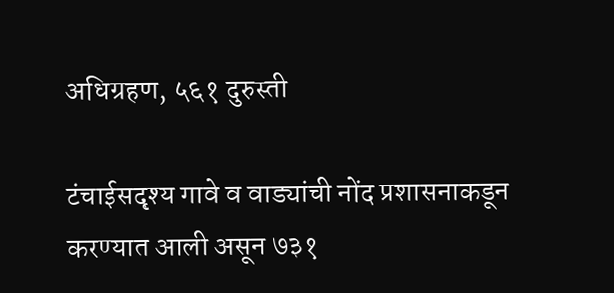अधिग्रहण, ५६१ दुरुस्ती

टंचाईसदृश्य गावे व वाड्यांची नोंद प्रशासनाकडून करण्यात आली असून ७३१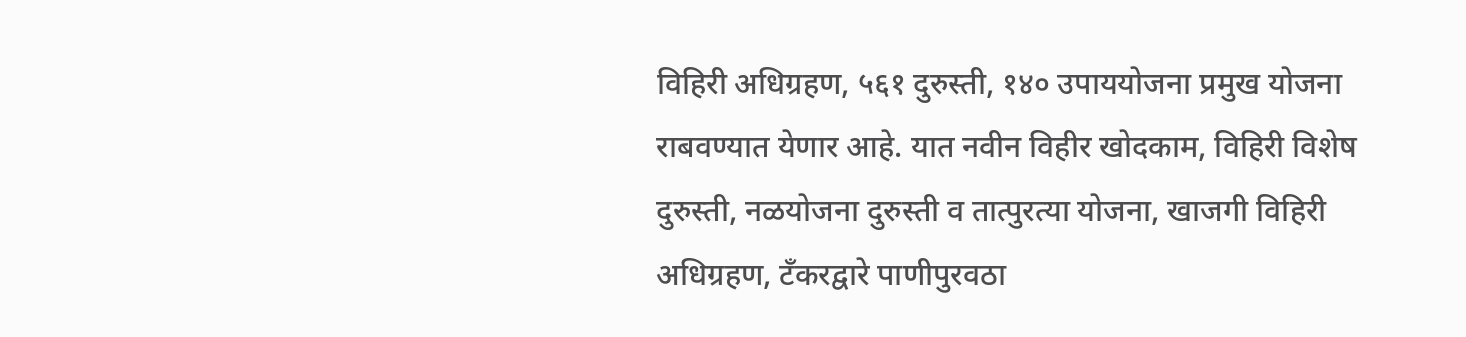विहिरी अधिग्रहण, ५६१ दुरुस्ती, १४० उपाययोजना प्रमुख योजना राबवण्यात येणार आहे. यात नवीन विहीर खोदकाम, विहिरी विशेष दुरुस्ती, नळयोजना दुरुस्ती व तात्पुरत्या योजना, खाजगी विहिरी अधिग्रहण, टँकरद्वारे पाणीपुरवठा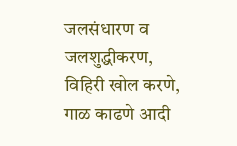जलसंधारण व जलशुद्धीकरण, विहिरी खोल करणे, गाळ काढणे आदी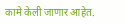कामे केली जाणार आहेत.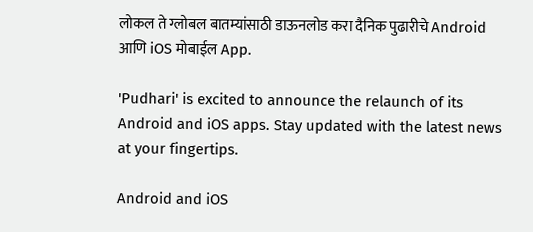लोकल ते ग्लोबल बातम्यांसाठी डाऊनलोड करा दैनिक पुढारीचे Android आणि iOS मोबाईल App.

'Pudhari' is excited to announce the relaunch of its Android and iOS apps. Stay updated with the latest news at your fingertips.

Android and iOS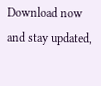Download now and stay updated,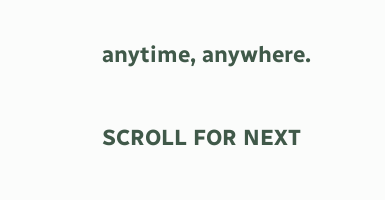anytime, anywhere.

SCROLL FOR NEXT